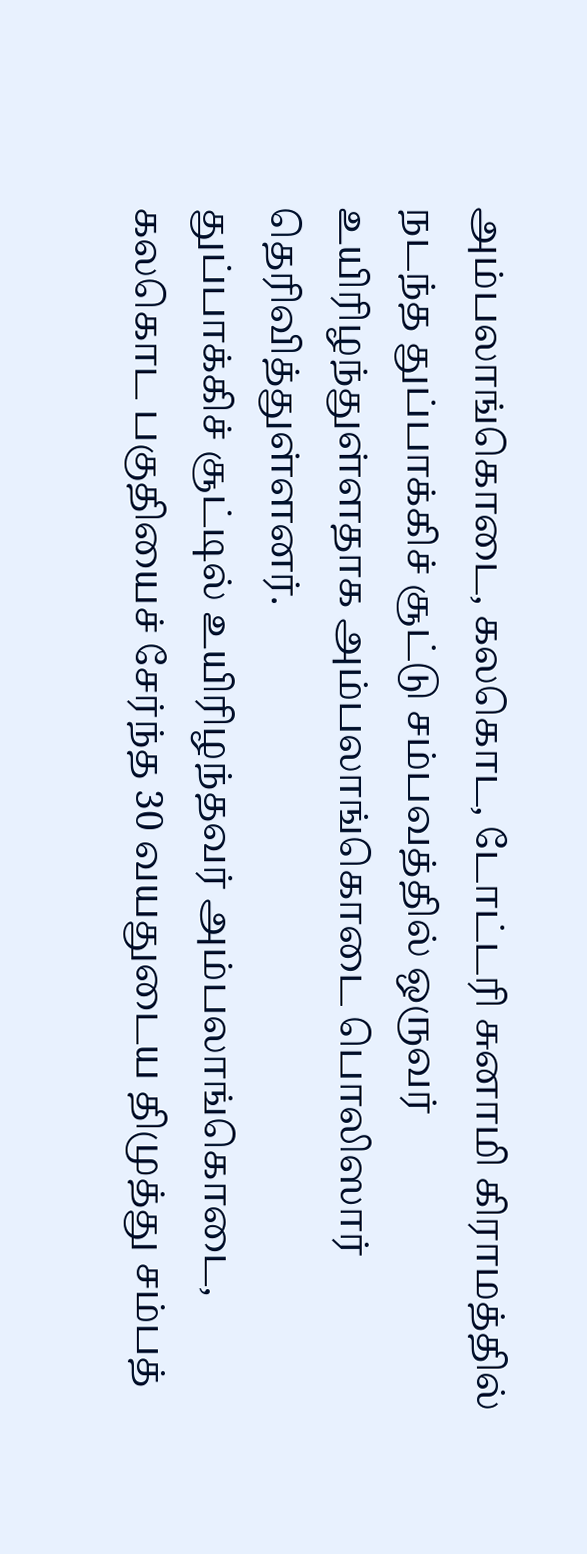அம்பலாங்கொடை, கலகொட, டோட்டரி சுனாமி கிராமத்தில் நடந்த துப்பாக்கிச் சூட்டு சம்பவத்தில் ஒருவர் உயிரிழந்துள்ளதாக அம்பலாங்கொடை பொலிஸார் தெரிவித்துள்ளனர்.
துப்பாக்கிச் சூட்டில் உயிரிழந்தவர் அம்பலாங்கொடை, கலகொட பகுதியைச் சேர்ந்த 30 வயதுடைய திமுத்து சம்பத்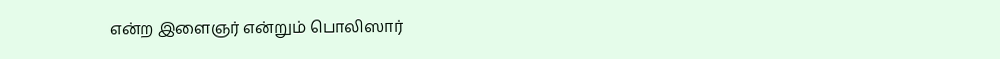என்ற இளைஞர் என்றும் பொலிஸார்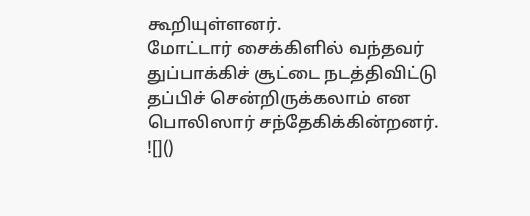கூறியுள்ளனர்.
மோட்டார் சைக்கிளில் வந்தவர் துப்பாக்கிச் சூட்டை நடத்திவிட்டு தப்பிச் சென்றிருக்கலாம் என பொலிஸார் சந்தேகிக்கின்றனர்.
![]()